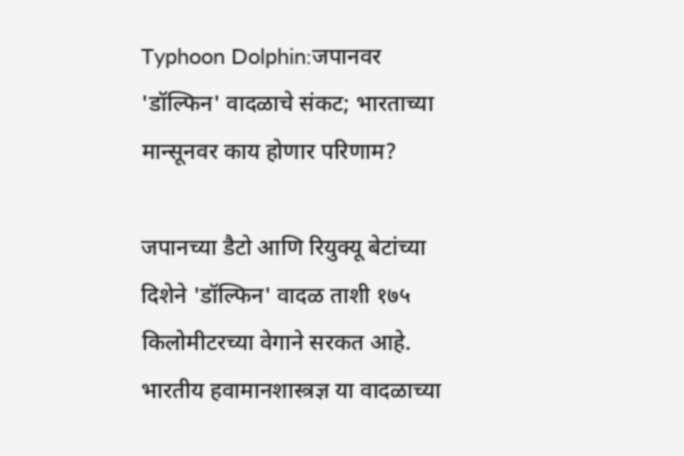Typhoon Dolphin:जपानवर 'डॉल्फिन' वादळाचे संकट; भारताच्या मान्सूनवर काय होणार परिणाम?

जपानच्या डैटो आणि रियुक्यू बेटांच्या दिशेने 'डॉल्फिन' वादळ ताशी १७५ किलोमीटरच्या वेगाने सरकत आहे. भारतीय हवामानशास्त्रज्ञ या वादळाच्या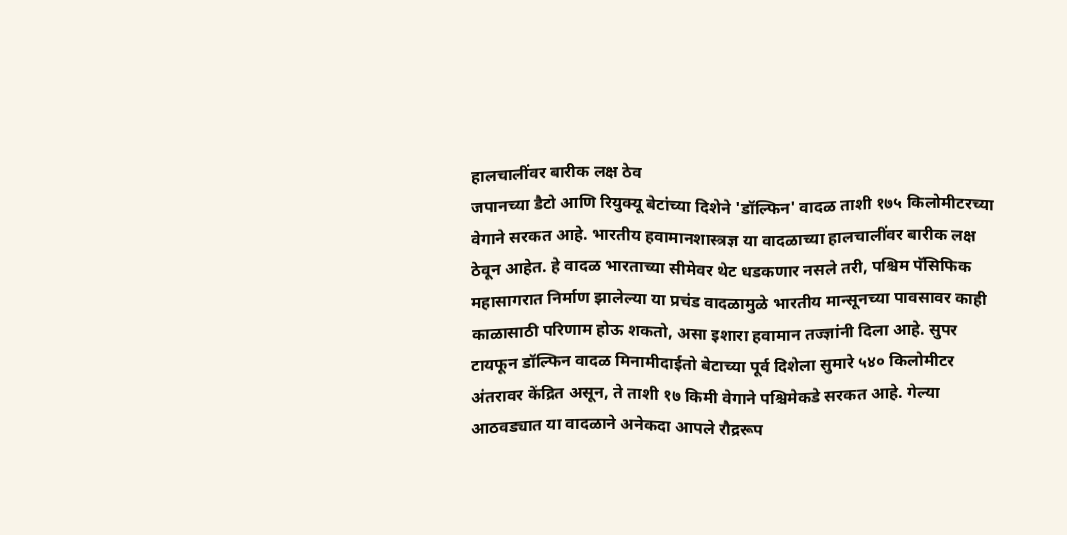हालचालींवर बारीक लक्ष ठेव
जपानच्या डैटो आणि रियुक्यू बेटांच्या दिशेने 'डॉल्फिन' वादळ ताशी १७५ किलोमीटरच्या वेगाने सरकत आहे. भारतीय हवामानशास्त्रज्ञ या वादळाच्या हालचालींवर बारीक लक्ष ठेवून आहेत. हे वादळ भारताच्या सीमेवर थेट धडकणार नसले तरी, पश्चिम पॅसिफिक महासागरात निर्माण झालेल्या या प्रचंड वादळामुळे भारतीय मान्सूनच्या पावसावर काही काळासाठी परिणाम होऊ शकतो, असा इशारा हवामान तज्ज्ञांनी दिला आहे. सुपर टायफून डॉल्फिन वादळ मिनामीदाईतो बेटाच्या पूर्व दिशेला सुमारे ५४० किलोमीटर अंतरावर केंद्रित असून, ते ताशी १७ किमी वेगाने पश्चिमेकडे सरकत आहे. गेल्या आठवड्यात या वादळाने अनेकदा आपले रौद्ररूप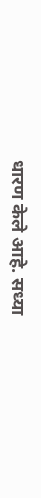धारण केले आहे. सध्या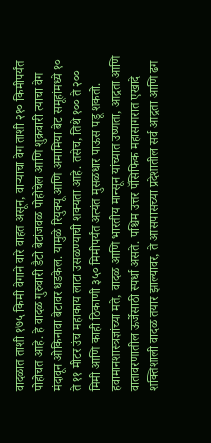वादळात ताशी १७५ किमी वेगाने वारे वाहत असून, वाऱ्याचा वेग ताशी २१० किमीपर्यंत पोहोचत आहे. हे वादळ गुरुवारी डैटो बेटांजवळ पोहोचेल आणि शुक्रवारी त्याचा वेग मंदावून ओकिनावा बेटावर धडकेल. यामुळे रियुक्यू आणि अमामिया बेट समूहांमध्ये १० ते ११ मीटर उंच महाकाय लाटा उसळण्याची शक्यता आहे. तसेच, तिथे १०० ते २०० मिमी आणि काही ठिकाणी ३५० मिमीपर्यंत अत्यंत मुसळधार पाऊस पडू शकतो. हवामानशास्त्रज्ञांच्या मते, वादळ आणि भारतीय मान्सून यांच्यात उष्णता, आद्रता आणि वातावरणातील ऊर्जेसाठी स्पर्धा असते. पश्चिम उत्तर पॅसिफिक महासागरात एखादे शक्तिशाली वादळ तयार झाल्यावर, ते आसपासच्या प्रदेशातील सर्व आद्रता आणि ढग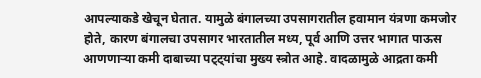आपल्याकडे खेचून घेतात. यामुळे बंगालच्या उपसागरातील हवामान यंत्रणा कमजोर होते, कारण बंगालचा उपसागर भारतातील मध्य, पूर्व आणि उत्तर भागात पाऊस आणणाऱ्या कमी दाबाच्या पट्ट्यांचा मुख्य स्त्रोत आहे. वादळामुळे आद्रता कमी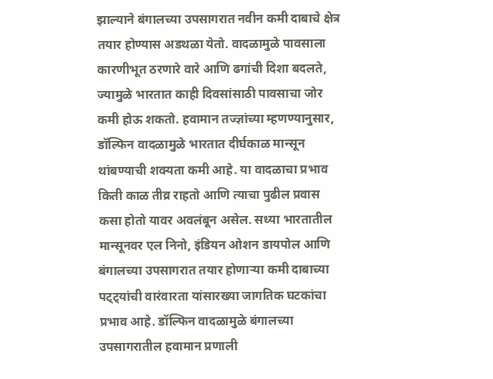झाल्याने बंगालच्या उपसागरात नवीन कमी दाबाचे क्षेत्र तयार होण्यास अडथळा येतो. वादळामुळे पावसाला कारणीभूत ठरणारे वारे आणि ढगांची दिशा बदलते, ज्यामुळे भारतात काही दिवसांसाठी पावसाचा जोर कमी होऊ शकतो. हवामान तज्ज्ञांच्या म्हणण्यानुसार, डॉल्फिन वादळामुळे भारतात दीर्घकाळ मान्सून थांबण्याची शक्यता कमी आहे. या वादळाचा प्रभाव किती काळ तीव्र राहतो आणि त्याचा पुढील प्रवास कसा होतो यावर अवलंबून असेल. सध्या भारतातील मान्सूनवर एल निनो, इंडियन ओशन डायपोल आणि बंगालच्या उपसागरात तयार होणाऱ्या कमी दाबाच्या पट्ट्यांची वारंवारता यांसारख्या जागतिक घटकांचा प्रभाव आहे. डॉल्फिन वादळामुळे बंगालच्या उपसागरातील हवामान प्रणाली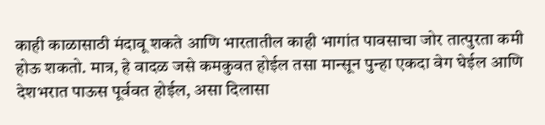काही काळासाठी मंदावू शकते आणि भारतातील काही भागांत पावसाचा जोर तात्पुरता कमी होऊ शकतो. मात्र, हे वादळ जसे कमकुवत होईल तसा मान्सून पुन्हा एकदा वेग घेईल आणि देशभरात पाऊस पूर्ववत होईल, असा दिलासा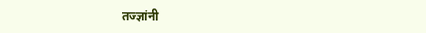तज्ज्ञांनी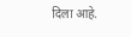दिला आहे.